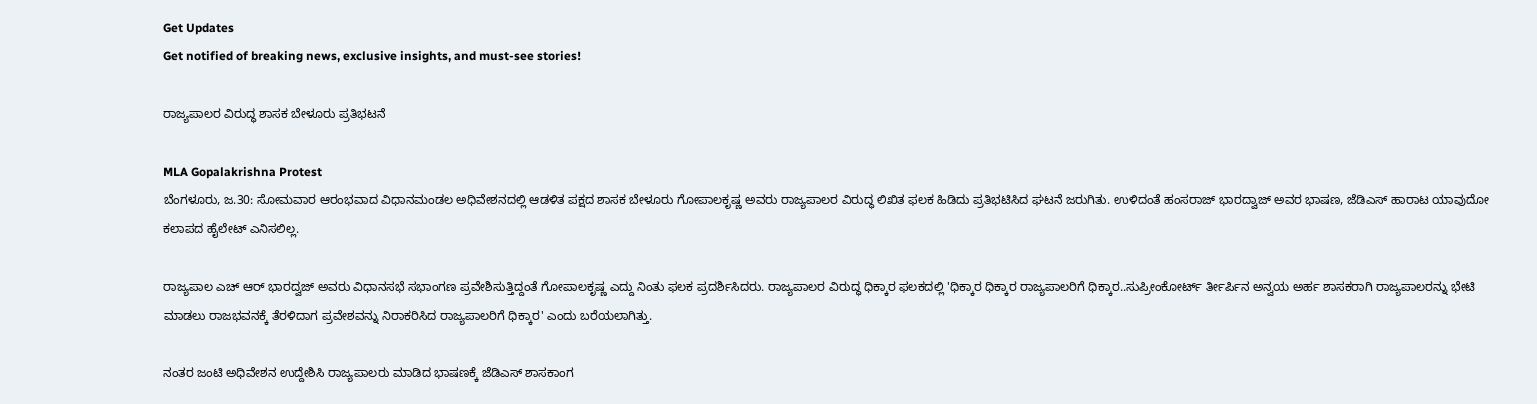Get Updates
Get notified of breaking news, exclusive insights, and must-see stories!

ರಾಜ್ಯಪಾಲರ ವಿರುದ್ಧ ಶಾಸಕ ಬೇಳೂರು ಪ್ರತಿಭಟನೆ

MLA Gopalakrishna Protest
ಬೆಂಗಳೂರು, ಜ.30: ಸೋಮವಾರ ಆರಂಭವಾದ ವಿಧಾನಮಂಡಲ ಅಧಿವೇಶನದಲ್ಲಿ ಆಡಳಿತ ಪಕ್ಷದ ಶಾಸಕ ಬೇಳೂರು ಗೋಪಾಲಕೃಷ್ಣ ಅವರು ರಾಜ್ಯಪಾಲರ ವಿರುದ್ಧ ಲಿಖಿತ ಫಲಕ ಹಿಡಿದು ಪ್ರತಿಭಟಿಸಿದ ಘಟನೆ ಜರುಗಿತು. ಉಳಿದಂತೆ ಹಂಸರಾಜ್ ಭಾರದ್ವಾಜ್ ಅವರ ಭಾಷಣ, ಜೆಡಿಎಸ್ ಹಾರಾಟ ಯಾವುದೋ ಕಲಾಪದ ಹೈಲೇಟ್ ಎನಿಸಲಿಲ್ಲ.

ರಾಜ್ಯಪಾಲ ಎಚ್ ಆರ್ ಭಾರದ್ವಜ್ ಅವರು ವಿಧಾನಸಭೆ ಸಭಾಂಗಣ ಪ್ರವೇಶಿಸುತ್ತಿದ್ದಂತೆ ಗೋಪಾಲಕೃಷ್ಣ ಎದ್ದು ನಿಂತು ಫಲಕ ಪ್ರದರ್ಶಿಸಿದರು. ರಾಜ್ಯಪಾಲರ ವಿರುದ್ಧ ಧಿಕ್ಕಾರ ಫಲಕದಲ್ಲಿ 'ಧಿಕ್ಕಾರ ಧಿಕ್ಕಾರ ರಾಜ್ಯಪಾಲರಿಗೆ ಧಿಕ್ಕಾರ..ಸುಪ್ರೀಂಕೋರ್ಟ್ ರ್ತೀರ್ಪಿನ ಅನ್ವಯ ಅರ್ಹ ಶಾಸಕರಾಗಿ ರಾಜ್ಯಪಾಲರನ್ನು ಭೇಟಿ ಮಾಡಲು ರಾಜಭವನಕ್ಕೆ ತೆರಳಿದಾಗ ಪ್ರವೇಶವನ್ನು ನಿರಾಕರಿಸಿದ ರಾಜ್ಯಪಾಲರಿಗೆ ಧಿಕ್ಕಾರ' ಎಂದು ಬರೆಯಲಾಗಿತ್ತು.

ನಂತರ ಜಂಟಿ ಅಧಿವೇಶನ ಉದ್ದೇಶಿಸಿ ರಾಜ್ಯಪಾಲರು ಮಾಡಿದ ಭಾಷಣಕ್ಕೆ ಜೆಡಿಎಸ್ ಶಾಸಕಾಂಗ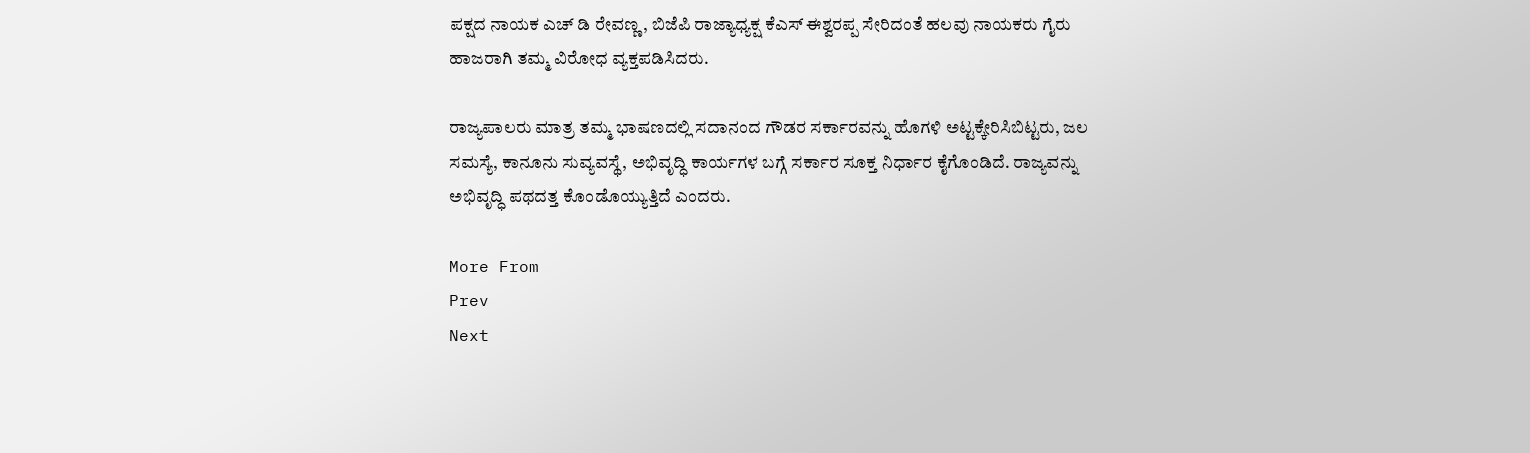ಪಕ್ಷದ ನಾಯಕ ಎಚ್ ಡಿ ರೇವಣ್ಣ, ಬಿಜೆಪಿ ರಾಜ್ಯಾಧ್ಯಕ್ಷ ಕೆಎಸ್ ಈಶ್ವರಪ್ಪ ಸೇರಿದಂತೆ ಹಲವು ನಾಯಕರು ಗೈರು ಹಾಜರಾಗಿ ತಮ್ಮ ವಿರೋಧ ವ್ಯಕ್ತಪಡಿಸಿದರು.

ರಾಜ್ಯಪಾಲರು ಮಾತ್ರ ತಮ್ಮ ಭಾಷಣದಲ್ಲಿ ಸದಾನಂದ ಗೌಡರ ಸರ್ಕಾರವನ್ನು ಹೊಗಳಿ ಅಟ್ಟಕ್ಕೇರಿಸಿಬಿಟ್ಟರು, ಜಲ ಸಮಸ್ಯೆ, ಕಾನೂನು ಸುವ್ಯವಸ್ಥೆ, ಅಭಿವೃದ್ಧಿ ಕಾರ್ಯಗಳ ಬಗ್ಗೆ ಸರ್ಕಾರ ಸೂಕ್ತ ನಿರ್ಧಾರ ಕೈಗೊಂಡಿದೆ. ರಾಜ್ಯವನ್ನು ಅಭಿವೃದ್ಧಿ ಪಥದತ್ತ ಕೊಂಡೊಯ್ಯುತ್ತಿದೆ ಎಂದರು.

More From
Prev
Next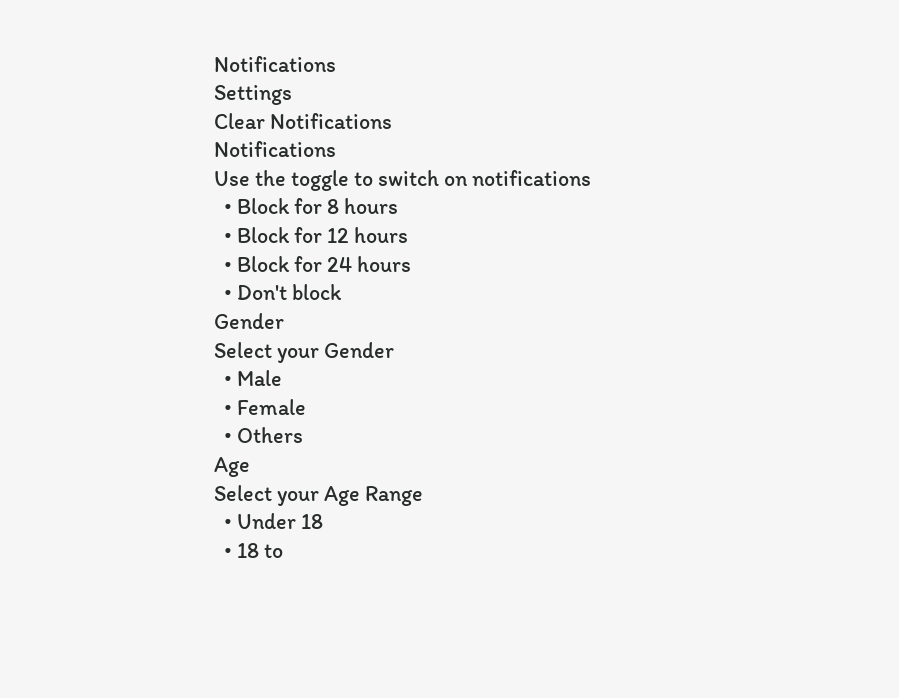Notifications
Settings
Clear Notifications
Notifications
Use the toggle to switch on notifications
  • Block for 8 hours
  • Block for 12 hours
  • Block for 24 hours
  • Don't block
Gender
Select your Gender
  • Male
  • Female
  • Others
Age
Select your Age Range
  • Under 18
  • 18 to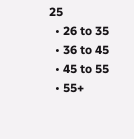25
  • 26 to 35
  • 36 to 45
  • 45 to 55
  • 55+